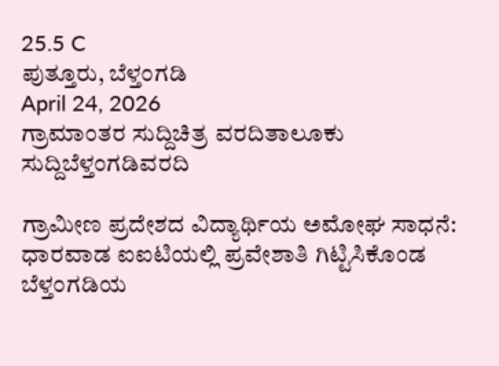25.5 C
ಪುತ್ತೂರು, ಬೆಳ್ತಂಗಡಿ
April 24, 2026
ಗ್ರಾಮಾಂತರ ಸುದ್ದಿಚಿತ್ರ ವರದಿತಾಲೂಕು ಸುದ್ದಿಬೆಳ್ತಂಗಡಿವರದಿ

ಗ್ರಾಮೀಣ ಪ್ರದೇಶದ ವಿದ್ಯಾರ್ಥಿಯ ಅಮೋಘ ಸಾಧನೆ: ಧಾರವಾಡ ಐಐಟಿಯಲ್ಲಿ ಪ್ರವೇಶಾತಿ ಗಿಟ್ಟಿಸಿಕೊಂಡ ಬೆಳ್ತಂಗಡಿಯ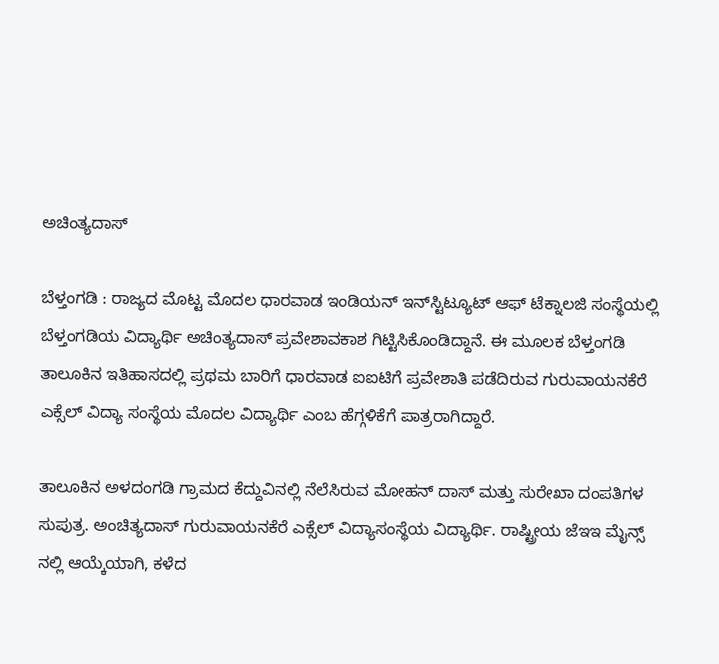ಅಚಿಂತ್ಯದಾಸ್

ಬೆಳ್ತಂಗಡಿ : ರಾಜ್ಯದ ಮೊಟ್ಟ ಮೊದಲ ಧಾರವಾಡ ಇಂಡಿಯನ್ ಇನ್‌ಸ್ಟಿಟ್ಯೂಟ್ ಆಫ್ ಟೆಕ್ನಾಲಜಿ ಸಂಸ್ಥೆಯಲ್ಲಿ ಬೆಳ್ತಂಗಡಿಯ ವಿದ್ಯಾರ್ಥಿ ಅಚಿಂತ್ಯದಾಸ್ ಪ್ರವೇಶಾವಕಾಶ ಗಿಟ್ಟಿಸಿಕೊಂಡಿದ್ದಾನೆ. ಈ ಮೂಲಕ ಬೆಳ್ತಂಗಡಿ ತಾಲೂಕಿನ ಇತಿಹಾಸದಲ್ಲಿ ಪ್ರಥಮ ಬಾರಿಗೆ ಧಾರವಾಡ ಐಐಟಿಗೆ ಪ್ರವೇಶಾತಿ ಪಡೆದಿರುವ ಗುರುವಾಯನಕೆರೆ ಎಕ್ಸೆಲ್ ವಿದ್ಯಾ ಸಂಸ್ಥೆಯ ಮೊದಲ ವಿದ್ಯಾರ್ಥಿ ಎಂಬ ಹೆಗ್ಗಳಿಕೆಗೆ ಪಾತ್ರರಾಗಿದ್ದಾರೆ.

ತಾಲೂಕಿನ ಅಳದಂಗಡಿ ಗ್ರಾಮದ ಕೆದ್ದುವಿನಲ್ಲಿ ನೆಲೆಸಿರುವ ಮೋಹನ್ ದಾಸ್ ಮತ್ತು ಸುರೇಖಾ ದಂಪತಿಗಳ ಸುಪುತ್ರ. ಅಂಚಿತ್ಯದಾಸ್ ಗುರುವಾಯನಕೆರೆ ಎಕ್ಸೆಲ್ ವಿದ್ಯಾಸಂಸ್ಥೆಯ ವಿದ್ಯಾರ್ಥಿ. ರಾಷ್ಟ್ರೀಯ ಜೆಇಇ ಮೈನ್ಸ್‌ ನಲ್ಲಿ ಆಯ್ಕೆಯಾಗಿ, ಕಳೆದ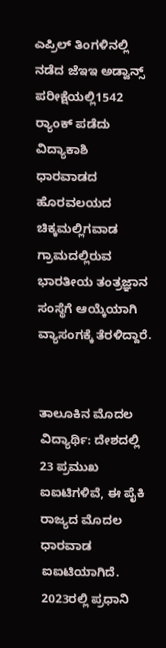ಎಪ್ರಿಲ್ ತಿಂಗಳಿನಲ್ಲಿ ನಡೆದ ಜೆಇಇ ಅಡ್ವಾನ್ಸ್ ಪರೀಕ್ಷೆಯಲ್ಲಿ1542 ರ‍್ಯಾಂಕ್ ಪಡೆದು ವಿದ್ಯಾಕಾಶಿ ಧಾರವಾಡದ ಹೊರವಲಯದ ಚಿಕ್ಕಮಲ್ಲಿಗವಾಡ ಗ್ರಾಮದಲ್ಲಿರುವ ಭಾರತೀಯ ತಂತ್ರಜ್ಞಾನ ಸಂಸ್ಥೆಗೆ ಆಯ್ಕೆಯಾಗಿ ವ್ಯಾಸಂಗಕ್ಕೆ ತೆರಳಿದ್ದಾರೆ.


ತಾಲೂಕಿನ ಮೊದಲ ವಿದ್ಯಾರ್ಥಿ: ದೇಶದಲ್ಲಿ 23 ಪ್ರಮುಖ ಐಐಟಿಗಳಿವೆ, ಈ ಪೈಕಿ ರಾಜ್ಯದ ಮೊದಲ ಧಾರವಾಡ ಐಐಟಿಯಾಗಿದೆ. 2023ರಲ್ಲಿ ಪ್ರಧಾನಿ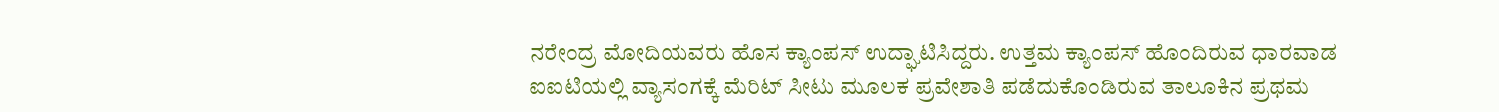ನರೇಂದ್ರ ಮೋದಿಯವರು ಹೊಸ ಕ್ಯಾಂಪಸ್ ಉದ್ಘಾಟಿಸಿದ್ದರು. ಉತ್ತಮ ಕ್ಯಾಂಪಸ್ ಹೊಂದಿರುವ ಧಾರವಾಡ ಐಐಟಿಯಲ್ಲಿ ವ್ಯಾಸಂಗಕ್ಕೆ ಮೆರಿಟ್ ಸೀಟು ಮೂಲಕ ಪ್ರವೇಶಾತಿ ಪಡೆದುಕೊಂಡಿರುವ ತಾಲೂಕಿನ ಪ್ರಥಮ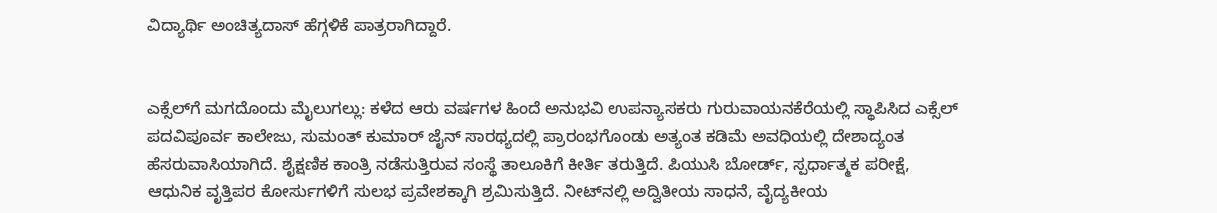ವಿದ್ಯಾರ್ಥಿ ಅಂಚಿತ್ಯದಾಸ್ ಹೆಗ್ಗಳಿಕೆ ಪಾತ್ರರಾಗಿದ್ದಾರೆ.


ಎಕ್ಸೆಲ್‌ಗೆ ಮಗದೊಂದು ಮೈಲುಗಲ್ಲು: ಕಳೆದ ಆರು ವರ್ಷಗಳ ಹಿಂದೆ ಅನುಭವಿ ಉಪನ್ಯಾಸಕರು ಗುರುವಾಯನಕೆರೆಯಲ್ಲಿ ಸ್ಥಾಪಿಸಿದ ಎಕ್ಸೆಲ್ ಪದವಿಪೂರ್ವ ಕಾಲೇಜು, ಸುಮಂತ್ ಕುಮಾರ್ ಜೈನ್ ಸಾರಥ್ಯದಲ್ಲಿ ಪ್ರಾರಂಭಗೊಂಡು ಅತ್ಯಂತ ಕಡಿಮೆ ಅವಧಿಯಲ್ಲಿ ದೇಶಾದ್ಯಂತ ಹೆಸರುವಾಸಿಯಾಗಿದೆ. ಶೈಕ್ಷಣಿಕ ಕಾಂತ್ರಿ ನಡೆಸುತ್ತಿರುವ ಸಂಸ್ಥೆ ತಾಲೂಕಿಗೆ ಕೀರ್ತಿ ತರುತ್ತಿದೆ. ಪಿಯುಸಿ ಬೋರ್ಡ್, ಸ್ಪರ್ಧಾತ್ಮಕ ಪರೀಕ್ಷೆ, ಆಧುನಿಕ ವೃತ್ತಿಪರ ಕೋರ್ಸುಗಳಿಗೆ ಸುಲಭ ಪ್ರವೇಶಕ್ಕಾಗಿ ಶ್ರಮಿಸುತ್ತಿದೆ. ನೀಟ್‌ನಲ್ಲಿ ಅದ್ವಿತೀಯ ಸಾಧನೆ, ವೈದ್ಯಕೀಯ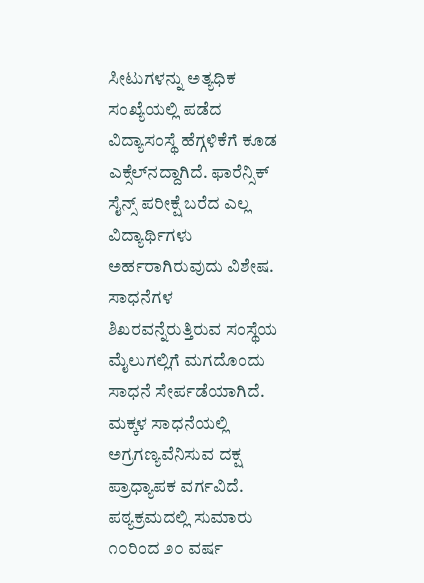ಸೀಟುಗಳನ್ನು ಅತ್ಯಧಿಕ ಸಂಖ್ಯೆಯಲ್ಲಿ ಪಡೆದ ವಿದ್ಯಾಸಂಸ್ಥೆ ಹೆಗ್ಗಳಿಕೆಗೆ ಕೂಡ ಎಕ್ಸೆಲ್‌ನದ್ದಾಗಿದೆ. ಫಾರೆನ್ಸಿಕ್ ಸೈನ್ಸ್ ಪರೀಕ್ಷೆ ಬರೆದ ಎಲ್ಲ ವಿದ್ಯಾರ್ಥಿಗಳು ಅರ್ಹರಾಗಿರುವುದು ವಿಶೇಷ. ಸಾಧನೆಗಳ ಶಿಖರವನ್ನೆರುತ್ತಿರುವ ಸಂಸ್ಥೆಯ ಮೈಲುಗಲ್ಲಿಗೆ ಮಗದೊಂದು ಸಾಧನೆ ಸೇರ್ಪಡೆಯಾಗಿದೆ. ಮಕ್ಕಳ ಸಾಧನೆಯಲ್ಲಿ ಅಗ್ರಗಣ್ಯವೆನಿಸುವ ದಕ್ಷ ಪ್ರಾಧ್ಯಾಪಕ ವರ್ಗವಿದೆ. ಪಠ್ಯಕ್ರಮದಲ್ಲಿ ಸುಮಾರು ೧೦ರಿಂದ ೨೦ ವರ್ಷ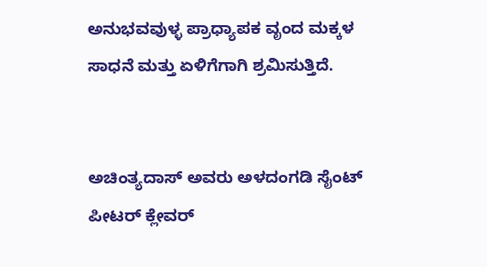ಅನುಭವವುಳ್ಳ ಪ್ರಾಧ್ಯಾಪಕ ವೃಂದ ಮಕ್ಕಳ ಸಾಧನೆ ಮತ್ತು ಏಳಿಗೆಗಾಗಿ ಶ್ರಮಿಸುತ್ತಿದೆ.


ಅಚಿಂತ್ಯದಾಸ್ ಅವರು ಅಳದಂಗಡಿ ಸೈಂಟ್ ಪೀಟರ್ ಕ್ಲೇವರ್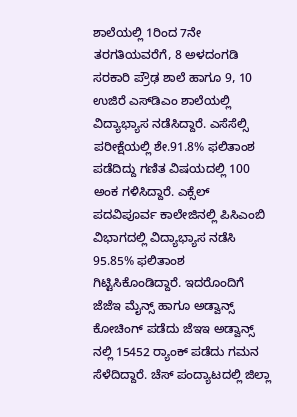ಶಾಲೆಯಲ್ಲಿ 1ರಿಂದ 7ನೇ ತರಗತಿಯವರೆಗೆ, 8 ಅಳದಂಗಡಿ ಸರಕಾರಿ ಪ್ರೌಢ ಶಾಲೆ ಹಾಗೂ 9, 10 ಉಜಿರೆ ಎಸ್‌ಡಿಎಂ ಶಾಲೆಯಲ್ಲಿ ವಿದ್ಯಾಭ್ಯಾಸ ನಡೆಸಿದ್ದಾರೆ. ಎಸೆಸೆಲ್ಸಿ ಪರೀಕ್ಷೆಯಲ್ಲಿ ಶೇ.91.8% ಫಲಿತಾಂಶ ಪಡೆದಿದ್ದು ಗಣಿತ ವಿಷಯದಲ್ಲಿ 100 ಅಂಕ ಗಳಿಸಿದ್ದಾರೆ. ಎಕ್ಸೆಲ್ ಪದವಿಪೂರ್ವ ಕಾಲೇಜಿನಲ್ಲಿ ಪಿಸಿಎಂಬಿ ವಿಭಾಗದಲ್ಲಿ ವಿದ್ಯಾಭ್ಯಾಸ ನಡೆಸಿ 95.85% ಫಲಿತಾಂಶ ಗಿಟ್ಟಿಸಿಕೊಂಡಿದ್ದಾರೆ. ಇದರೊಂದಿಗೆ ಜೆಜೆಇ ಮೈನ್ಸ್ ಹಾಗೂ ಅಡ್ವಾನ್ಸ್ ಕೋಚಿಂಗ್ ಪಡೆದು ಜೆಇಇ ಅಡ್ವಾನ್ಸ್ ನಲ್ಲಿ 15452 ರ‍್ಯಾಂಕ್ ಪಡೆದು ಗಮನ ಸೆಳೆದಿದ್ದಾರೆ. ಚೆಸ್ ಪಂದ್ಯಾಟದಲ್ಲಿ ಜಿಲ್ಲಾ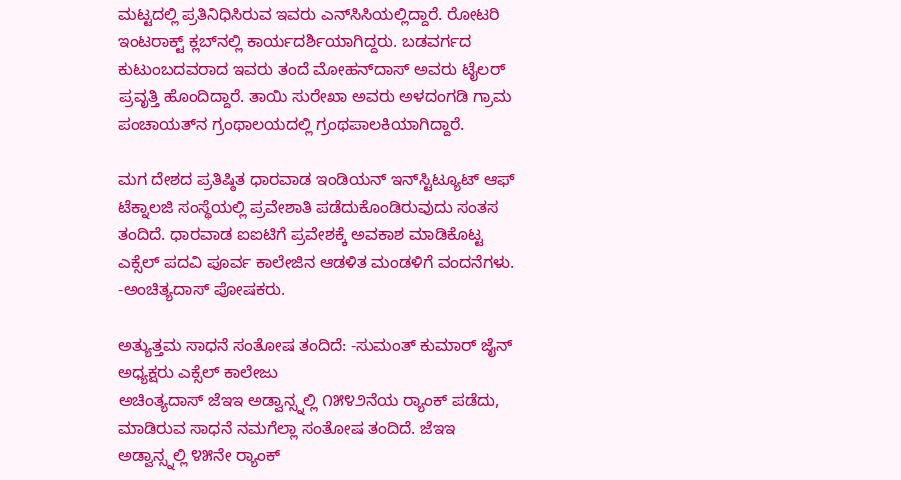ಮಟ್ಟದಲ್ಲಿ ಪ್ರತಿನಿಧಿಸಿರುವ ಇವರು ಎನ್‌ಸಿಸಿಯಲ್ಲಿದ್ದಾರೆ. ರೋಟರಿ ಇಂಟರಾಕ್ಟ್ ಕ್ಲಬ್‌ನಲ್ಲಿ ಕಾರ್ಯದರ್ಶಿಯಾಗಿದ್ದರು. ಬಡವರ್ಗದ ಕುಟುಂಬದವರಾದ ಇವರು ತಂದೆ ಮೋಹನ್‌ದಾಸ್ ಅವರು ಟೈಲರ್ ಪ್ರವೃತ್ತಿ ಹೊಂದಿದ್ದಾರೆ. ತಾಯಿ ಸುರೇಖಾ ಅವರು ಅಳದಂಗಡಿ ಗ್ರಾಮ ಪಂಚಾಯತ್‌ನ ಗ್ರಂಥಾಲಯದಲ್ಲಿ ಗ್ರಂಥಪಾಲಕಿಯಾಗಿದ್ದಾರೆ.

ಮಗ ದೇಶದ ಪ್ರತಿಷ್ಠಿತ ಧಾರವಾಡ ಇಂಡಿಯನ್ ಇನ್‌ಸ್ಟಿಟ್ಯೂಟ್ ಆಫ್ ಟೆಕ್ನಾಲಜಿ ಸಂಸ್ಥೆಯಲ್ಲಿ ಪ್ರವೇಶಾತಿ ಪಡೆದುಕೊಂಡಿರುವುದು ಸಂತಸ ತಂದಿದೆ. ಧಾರವಾಡ ಐಐಟಿಗೆ ಪ್ರವೇಶಕ್ಕೆ ಅವಕಾಶ ಮಾಡಿಕೊಟ್ಟ ಎಕ್ಸೆಲ್ ಪದವಿ ಪೂರ್ವ ಕಾಲೇಜಿನ ಆಡಳಿತ ಮಂಡಳಿಗೆ ವಂದನೆಗಳು. -ಅಂಚಿತ್ಯದಾಸ್ ಪೋಷಕರು.

ಅತ್ಯುತ್ತಮ ಸಾಧನೆ ಸಂತೋಷ ತಂದಿದೆ: -ಸುಮಂತ್ ಕುಮಾರ್ ಜೈನ್ ಅಧ್ಯಕ್ಷರು ಎಕ್ಸೆಲ್ ಕಾಲೇಜು
ಅಚಿಂತ್ಯದಾಸ್ ಜೆಇಇ ಅಡ್ವಾನ್ಸ್ನಲ್ಲಿ ೧೫೪೨ನೆಯ ರ‍್ಯಾಂಕ್ ಪಡೆದು, ಮಾಡಿರುವ ಸಾಧನೆ ನಮಗೆಲ್ಲಾ ಸಂತೋಷ ತಂದಿದೆ. ಜೆಇಇ ಅಡ್ವಾನ್ಸ್ನಲ್ಲಿ ೪೫ನೇ ರ‍್ಯಾಂಕ್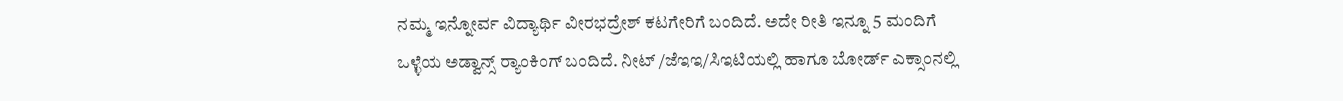ನಮ್ಮ ಇನ್ನೋರ್ವ ವಿದ್ಯಾರ್ಥಿ ವೀರಭದ್ರೇಶ್ ಕಟಗೇರಿಗೆ ಬಂದಿದೆ. ಅದೇ ರೀತಿ ಇನ್ನೂ 5 ಮಂದಿಗೆ ಒಳ್ಳೆಯ ಅಡ್ವಾನ್ಸ್ ರ‍್ಯಾಂಕಿಂಗ್ ಬಂದಿದೆ. ನೀಟ್ /ಜೆಇಇ/ಸಿಇಟಿಯಲ್ಲಿ ಹಾಗೂ ಬೋರ್ಡ್ ಎಕ್ಸಾಂನಲ್ಲಿ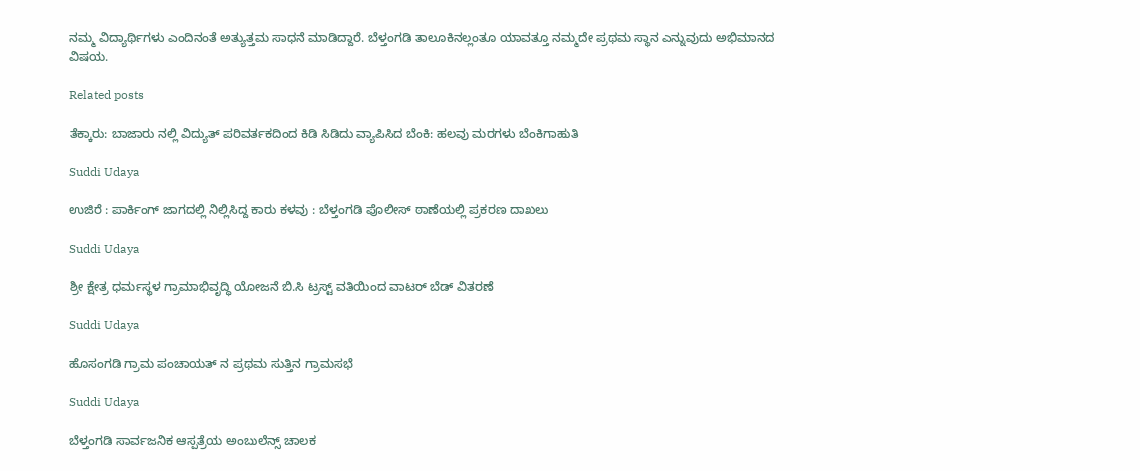ನಮ್ಮ ವಿದ್ಯಾರ್ಥಿಗಳು ಎಂದಿನಂತೆ ಅತ್ಯುತ್ತಮ ಸಾಧನೆ ಮಾಡಿದ್ದಾರೆ. ಬೆಳ್ತಂಗಡಿ ತಾಲೂಕಿನಲ್ಲಂತೂ ಯಾವತ್ತೂ ನಮ್ಮದೇ ಪ್ರಥಮ ಸ್ಥಾನ ಎನ್ನುವುದು ಅಭಿಮಾನದ ವಿಷಯ.

Related posts

ತೆಕ್ಕಾರು: ಬಾಜಾರು ನಲ್ಲಿ ವಿದ್ಯುತ್ ಪರಿವರ್ತಕದಿಂದ ಕಿಡಿ ಸಿಡಿದು ವ್ಯಾಪಿಸಿದ ಬೆಂಕಿ: ಹಲವು ಮರಗಳು ಬೆಂಕಿಗಾಹುತಿ

Suddi Udaya

ಉಜಿರೆ : ಪಾರ್ಕಿಂಗ್ ಜಾಗದಲ್ಲಿ ನಿಲ್ಲಿಸಿದ್ದ ಕಾರು ಕಳವು : ಬೆಳ್ತಂಗಡಿ ಪೊಲೀಸ್ ಠಾಣೆಯಲ್ಲಿ ಪ್ರಕರಣ‌ ದಾಖಲು

Suddi Udaya

ಶ್ರೀ ಕ್ಷೇತ್ರ ಧರ್ಮಸ್ಥಳ ಗ್ರಾಮಾಭಿವೃದ್ಧಿ ಯೋಜನೆ ಬಿ.ಸಿ ಟ್ರಸ್ಟ್ ವತಿಯಿಂದ ವಾಟರ್ ಬೆಡ್ ವಿತರಣೆ

Suddi Udaya

ಹೊಸಂಗಡಿ ಗ್ರಾಮ ಪಂಚಾಯತ್ ನ ಪ್ರಥಮ ಸುತ್ತಿನ ಗ್ರಾಮಸಭೆ

Suddi Udaya

ಬೆಳ್ತಂಗಡಿ ಸಾರ್ವಜನಿಕ ಆಸ್ಪತ್ರೆಯ ಅಂಬುಲೆನ್ಸ್ ಚಾಲಕ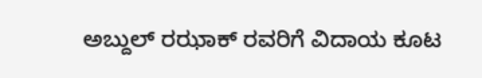ಅಬ್ದುಲ್ ರಝಾಕ್ ರವರಿಗೆ ವಿದಾಯ ಕೂಟ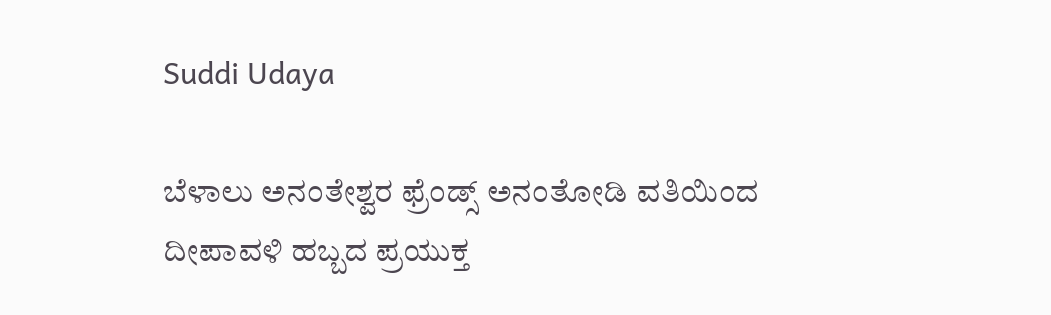Suddi Udaya

ಬೆಳಾಲು ಅನಂತೇಶ್ವರ ಫ್ರೆಂಡ್ಸ್ ಅನಂತೋಡಿ ವತಿಯಿಂದ ದೀಪಾವಳಿ ಹಬ್ಬದ ಪ್ರಯುಕ್ತ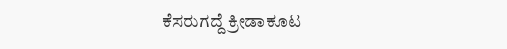ಕೆಸರುಗದ್ದೆ ಕ್ರೀಡಾಕೂಟ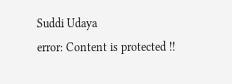Suddi Udaya
error: Content is protected !!